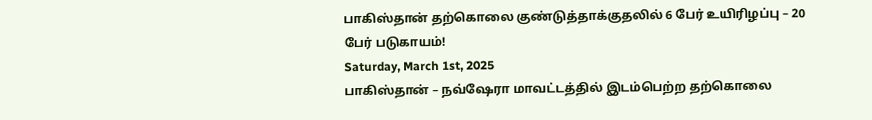பாகிஸ்தான் தற்கொலை குண்டுத்தாக்குதலில் 6 பேர் உயிரிழப்பு – 20 பேர் படுகாயம்!
Saturday, March 1st, 2025
பாகிஸ்தான் – நவ்ஷேரா மாவட்டத்தில் இடம்பெற்ற தற்கொலை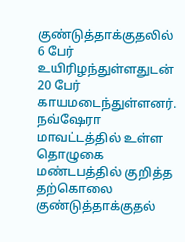குண்டுத்தாக்குதலில் 6 பேர் உயிரிழந்துள்ளதுடன் 20 பேர் காயமடைந்துள்ளனர்.
நவ்ஷேரா மாவட்டத்தில் உள்ள தொழுகை மண்டபத்தில் குறித்த தற்கொலை குண்டுத்தாக்குதல்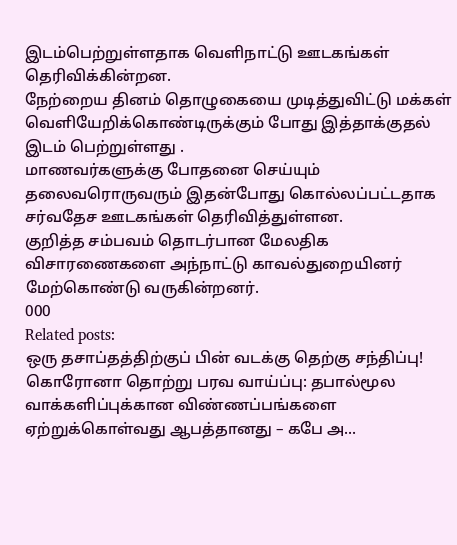இடம்பெற்றுள்ளதாக வெளிநாட்டு ஊடகங்கள் தெரிவிக்கின்றன.
நேற்றைய தினம் தொழுகையை முடித்துவிட்டு மக்கள் வெளியேறிக்கொண்டிருக்கும் போது இத்தாக்குதல் இடம் பெற்றுள்ளது .
மாணவர்களுக்கு போதனை செய்யும் தலைவரொருவரும் இதன்போது கொல்லப்பட்டதாக சர்வதேச ஊடகங்கள் தெரிவித்துள்ளன.
குறித்த சம்பவம் தொடர்பான மேலதிக விசாரணைகளை அந்நாட்டு காவல்துறையினர் மேற்கொண்டு வருகின்றனர்.
000
Related posts:
ஒரு தசாப்தத்திற்குப் பின் வடக்கு தெற்கு சந்திப்பு!
கொரோனா தொற்று பரவ வாய்ப்பு: தபால்மூல வாக்களிப்புக்கான விண்ணப்பங்களை ஏற்றுக்கொள்வது ஆபத்தானது – கபே அ...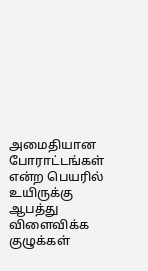அமைதியான போராட்டங்கள் என்ற பெயரில் உயிருக்கு ஆபத்து விளைவிக்க குழுக்கள்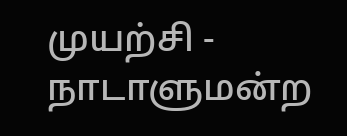முயற்சி - நாடாளுமன்ற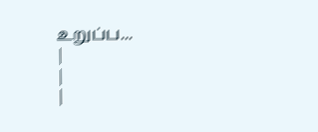உறுப்ப...
|
|
|